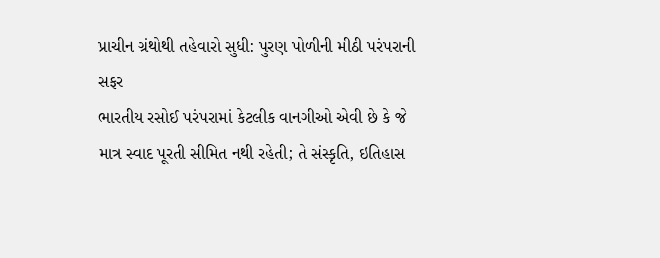પ્રાચીન ગ્રંથોથી તહેવારો સુધી: પુરણ પોળીની મીઠી પરંપરાની સફર
ભારતીય રસોઈ પરંપરામાં કેટલીક વાનગીઓ એવી છે કે જે માત્ર સ્વાદ પૂરતી સીમિત નથી રહેતી; તે સંસ્કૃતિ, ઇતિહાસ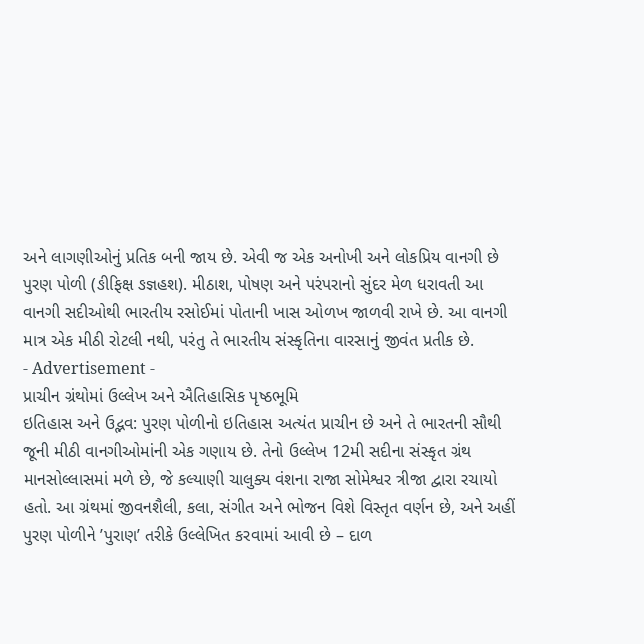અને લાગણીઓનું પ્રતિક બની જાય છે. એવી જ એક અનોખી અને લોકપ્રિય વાનગી છે પુરણ પોળી (ઙીફિક્ષ ઙજ્ઞહશ). મીઠાશ, પોષણ અને પરંપરાનો સુંદર મેળ ધરાવતી આ વાનગી સદીઓથી ભારતીય રસોઈમાં પોતાની ખાસ ઓળખ જાળવી રાખે છે. આ વાનગી માત્ર એક મીઠી રોટલી નથી, પરંતુ તે ભારતીય સંસ્કૃતિના વારસાનું જીવંત પ્રતીક છે.
- Advertisement -
પ્રાચીન ગ્રંથોમાં ઉલ્લેખ અને ઐતિહાસિક પૃષ્ઠભૂમિ
ઇતિહાસ અને ઉદ્ભવ: પુરણ પોળીનો ઇતિહાસ અત્યંત પ્રાચીન છે અને તે ભારતની સૌથી જૂની મીઠી વાનગીઓમાંની એક ગણાય છે. તેનો ઉલ્લેખ 12મી સદીના સંસ્કૃત ગ્રંથ માનસોલ્લાસમાં મળે છે, જે કલ્યાણી ચાલુક્ય વંશના રાજા સોમેશ્વર ત્રીજા દ્વારા રચાયો હતો. આ ગ્રંથમાં જીવનશૈલી, કલા, સંગીત અને ભોજન વિશે વિસ્તૃત વર્ણન છે, અને અહીં પુરણ પોળીને ’પુરાણ’ તરીકે ઉલ્લેખિત કરવામાં આવી છે – દાળ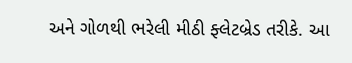અને ગોળથી ભરેલી મીઠી ફ્લેટબ્રેડ તરીકે. આ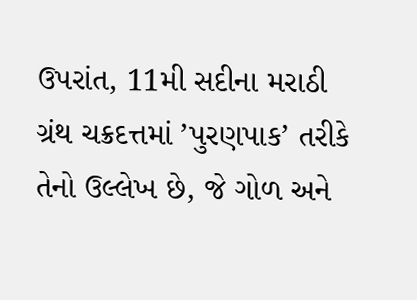ઉપરાંત, 11મી સદીના મરાઠી ગ્રંથ ચક્રદત્તમાં ’પુરણપાક’ તરીકે તેનો ઉલ્લેખ છે, જે ગોળ અને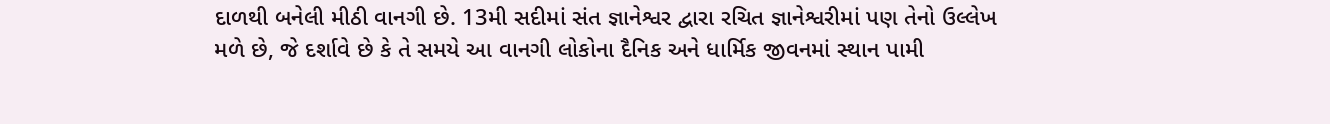દાળથી બનેલી મીઠી વાનગી છે. 13મી સદીમાં સંત જ્ઞાનેશ્વર દ્વારા રચિત જ્ઞાનેશ્વરીમાં પણ તેનો ઉલ્લેખ મળે છે, જે દર્શાવે છે કે તે સમયે આ વાનગી લોકોના દૈનિક અને ધાર્મિક જીવનમાં સ્થાન પામી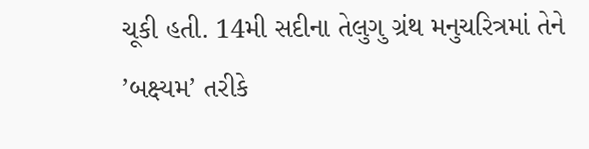ચૂકી હતી. 14મી સદીના તેલુગુ ગ્રંથ મનુચરિત્રમાં તેને ’બક્ષ્યમ’ તરીકે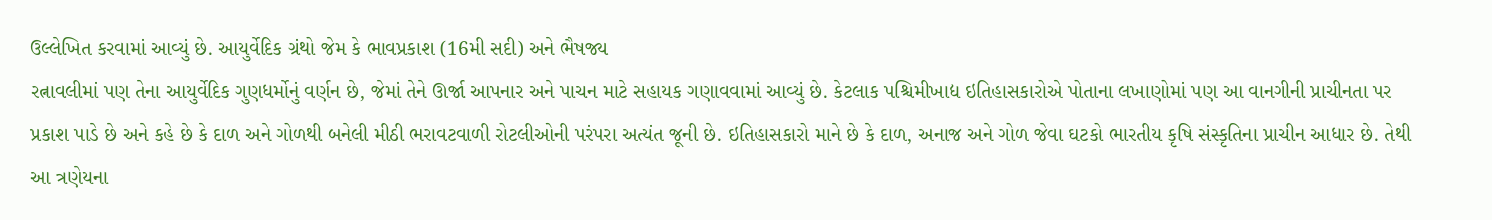ઉલ્લેખિત કરવામાં આવ્યું છે. આયુર્વેદિક ગ્રંથો જેમ કે ભાવપ્રકાશ (16મી સદી) અને ભૈષજ્ય
રત્નાવલીમાં પણ તેના આયુર્વેદિક ગુણધર્મોનું વર્ણન છે, જેમાં તેને ઊર્જા આપનાર અને પાચન માટે સહાયક ગણાવવામાં આવ્યું છે. કેટલાક પશ્ચિમીખાદ્ય ઇતિહાસકારોએ પોતાના લખાણોમાં પણ આ વાનગીની પ્રાચીનતા પર પ્રકાશ પાડે છે અને કહે છે કે દાળ અને ગોળથી બનેલી મીઠી ભરાવટવાળી રોટલીઓની પરંપરા અત્યંત જૂની છે. ઇતિહાસકારો માને છે કે દાળ, અનાજ અને ગોળ જેવા ઘટકો ભારતીય કૃષિ સંસ્કૃતિના પ્રાચીન આધાર છે. તેથી આ ત્રણેયના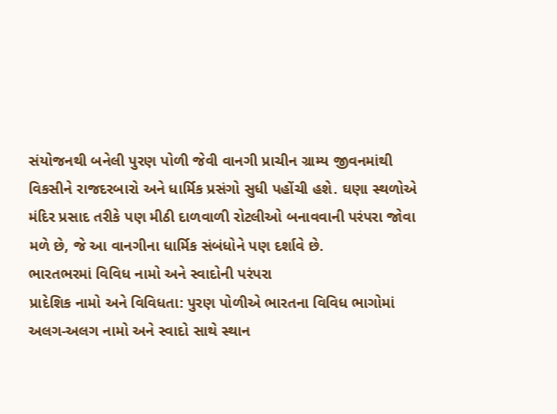સંયોજનથી બનેલી પુરણ પોળી જેવી વાનગી પ્રાચીન ગ્રામ્ય જીવનમાંથી વિકસીને રાજદરબારો અને ધાર્મિક પ્રસંગો સુધી પહોંચી હશે. ઘણા સ્થળોએ મંદિર પ્રસાદ તરીકે પણ મીઠી દાળવાળી રોટલીઓ બનાવવાની પરંપરા જોવા મળે છે, જે આ વાનગીના ધાર્મિક સંબંધોને પણ દર્શાવે છે.
ભારતભરમાં વિવિધ નામો અને સ્વાદોની પરંપરા
પ્રાદેશિક નામો અને વિવિધતા: પુરણ પોળીએ ભારતના વિવિધ ભાગોમાં અલગ-અલગ નામો અને સ્વાદો સાથે સ્થાન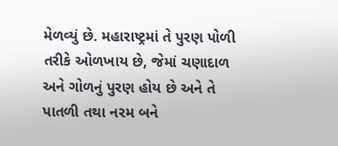મેળવ્યું છે. મહારાષ્ટ્રમાં તે પુરણ પોળી તરીકે ઓળખાય છે, જેમાં ચણાદાળ અને ગોળનું પુરણ હોય છે અને તે પાતળી તથા નરમ બને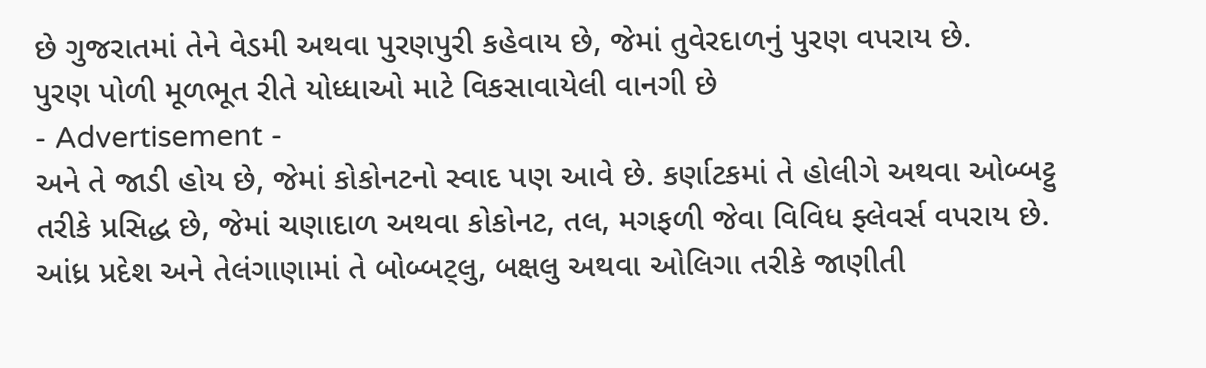છે ગુજરાતમાં તેને વેડમી અથવા પુરણપુરી કહેવાય છે, જેમાં તુવેરદાળનું પુરણ વપરાય છે.
પુરણ પોળી મૂળભૂત રીતે યોધ્ધાઓ માટે વિકસાવાયેલી વાનગી છે
- Advertisement -
અને તે જાડી હોય છે, જેમાં કોકોનટનો સ્વાદ પણ આવે છે. કર્ણાટકમાં તે હોલીગે અથવા ઓબ્બટ્ટુ તરીકે પ્રસિદ્ધ છે, જેમાં ચણાદાળ અથવા કોકોનટ, તલ, મગફળી જેવા વિવિધ ફ્લેવર્સ વપરાય છે. આંધ્ર પ્રદેશ અને તેલંગાણામાં તે બોબ્બટ્લુ, બક્ષલુ અથવા ઓલિગા તરીકે જાણીતી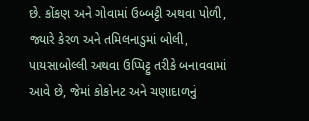છે. કોંકણ અને ગોવામાં ઉબ્બટ્ટી અથવા પોળી, જ્યારે કેરળ અને તમિલનાડુમાં બોલી, પાયસાબોલ્લી અથવા ઉપ્પિટ્ટુ તરીકે બનાવવામાં આવે છે, જેમાં કોકોનટ અને ચણાદાળનું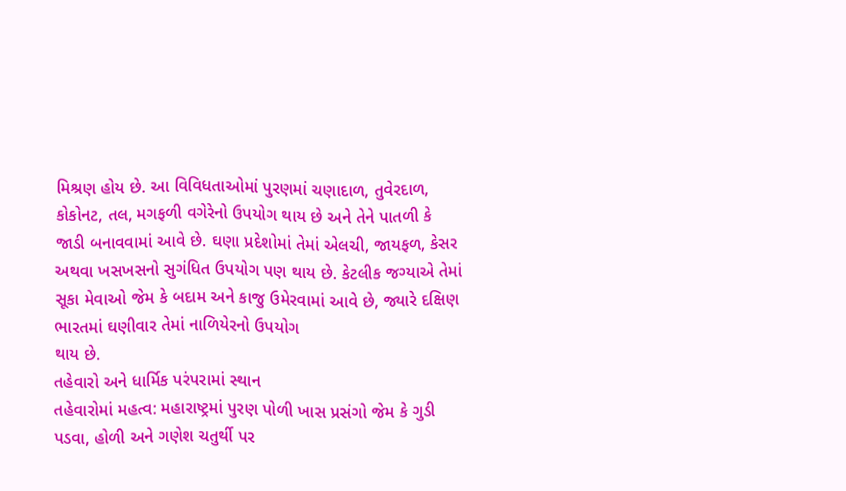મિશ્રણ હોય છે. આ વિવિધતાઓમાં પુરણમાં ચણાદાળ, તુવેરદાળ, કોકોનટ, તલ, મગફળી વગેરેનો ઉપયોગ થાય છે અને તેને પાતળી કે જાડી બનાવવામાં આવે છે. ઘણા પ્રદેશોમાં તેમાં એલચી, જાયફળ, કેસર અથવા ખસખસનો સુગંધિત ઉપયોગ પણ થાય છે. કેટલીક જગ્યાએ તેમાં સૂકા મેવાઓ જેમ કે બદામ અને કાજુ ઉમેરવામાં આવે છે, જ્યારે દક્ષિણ ભારતમાં ઘણીવાર તેમાં નાળિયેરનો ઉપયોગ
થાય છે.
તહેવારો અને ધાર્મિક પરંપરામાં સ્થાન
તહેવારોમાં મહત્વ: મહારાષ્ટ્રમાં પુરણ પોળી ખાસ પ્રસંગો જેમ કે ગુડી પડવા, હોળી અને ગણેશ ચતુર્થી પર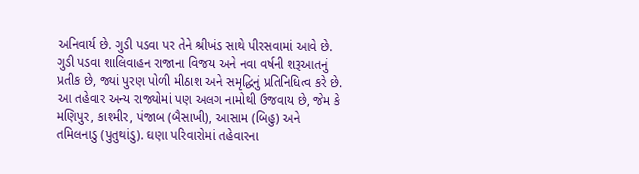અનિવાર્ય છે. ગુડી પડવા પર તેને શ્રીખંડ સાથે પીરસવામાં આવે છે. ગુડી પડવા શાલિવાહન રાજાના વિજય અને નવા વર્ષની શરૂઆતનું પ્રતીક છે, જ્યાં પુરણ પોળી મીઠાશ અને સમૃદ્ધિનું પ્રતિનિધિત્વ કરે છે. આ તહેવાર અન્ય રાજ્યોમાં પણ અલગ નામોથી ઉજવાય છે, જેમ કે મણિપુર, કાશ્મીર, પંજાબ (બૈસાખી), આસામ (બિહુ) અને તમિલનાડુ (પુતુથાંડુ). ઘણા પરિવારોમાં તહેવારના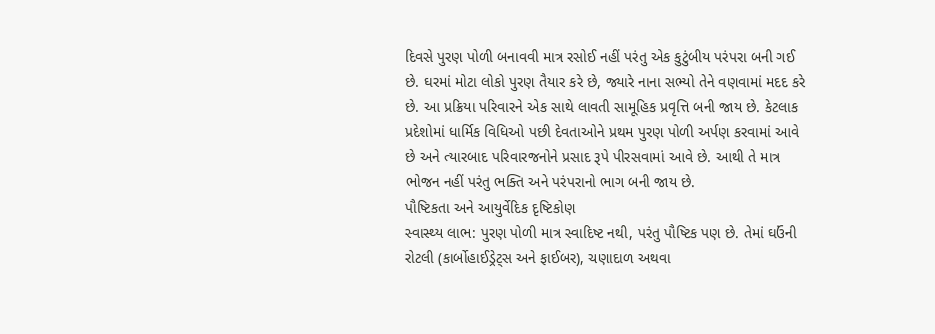દિવસે પુરણ પોળી બનાવવી માત્ર રસોઈ નહીં પરંતુ એક કુટુંબીય પરંપરા બની ગઈ છે. ઘરમાં મોટા લોકો પુરણ તૈયાર કરે છે, જ્યારે નાના સભ્યો તેને વણવામાં મદદ કરે છે. આ પ્રક્રિયા પરિવારને એક સાથે લાવતી સામૂહિક પ્રવૃત્તિ બની જાય છે. કેટલાક પ્રદેશોમાં ધાર્મિક વિધિઓ પછી દેવતાઓને પ્રથમ પુરણ પોળી અર્પણ કરવામાં આવે છે અને ત્યારબાદ પરિવારજનોને પ્રસાદ રૂપે પીરસવામાં આવે છે. આથી તે માત્ર ભોજન નહીં પરંતુ ભક્તિ અને પરંપરાનો ભાગ બની જાય છે.
પૌષ્ટિકતા અને આયુર્વેદિક દૃષ્ટિકોણ
સ્વાસ્થ્ય લાભ: પુરણ પોળી માત્ર સ્વાદિષ્ટ નથી, પરંતુ પૌષ્ટિક પણ છે. તેમાં ઘઉંની રોટલી (કાર્બોહાઈડ્રેટ્સ અને ફાઈબર), ચણાદાળ અથવા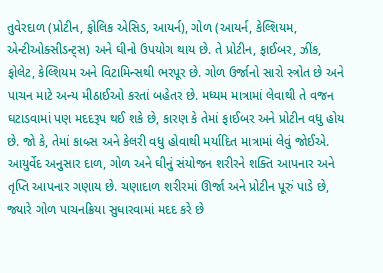તુવેરદાળ (પ્રોટીન, ફોલિક એસિડ, આયર્ન), ગોળ (આયર્ન, કેલ્શિયમ, એન્ટીઓક્સીડન્ટ્સ) અને ઘીનો ઉપયોગ થાય છે. તે પ્રોટીન, ફાઈબર, ઝીંક, ફોલેટ, કેલ્શિયમ અને વિટામિન્સથી ભરપૂર છે. ગોળ ઉર્જાનો સારો સ્ત્રોત છે અને પાચન માટે અન્ય મીઠાઈઓ કરતાં બહેતર છે. મધ્યમ માત્રામાં લેવાથી તે વજન ઘટાડવામાં પણ મદદરૂપ થઈ શકે છે, કારણ કે તેમાં ફાઈબર અને પ્રોટીન વધુ હોય છે. જો કે, તેમાં કાબ્ર્સ અને કેલરી વધુ હોવાથી મર્યાદિત માત્રામાં લેવું જોઈએ. આયુર્વેદ અનુસાર દાળ, ગોળ અને ઘીનું સંયોજન શરીરને શક્તિ આપનાર અને તૃપ્તિ આપનાર ગણાય છે. ચણાદાળ શરીરમાં ઊર્જા અને પ્રોટીન પૂરું પાડે છે, જ્યારે ગોળ પાચનક્રિયા સુધારવામાં મદદ કરે છે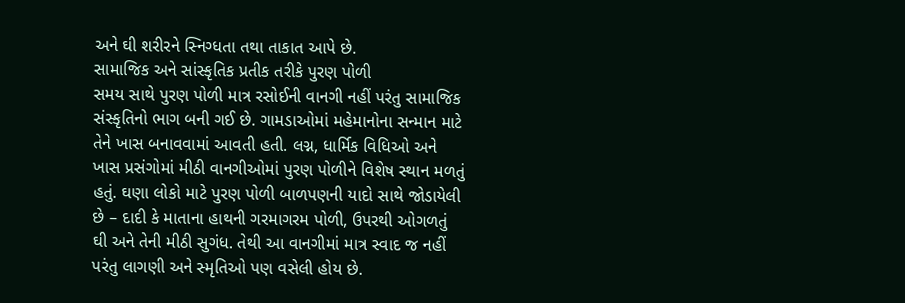અને ઘી શરીરને સ્નિગ્ધતા તથા તાકાત આપે છે.
સામાજિક અને સાંસ્કૃતિક પ્રતીક તરીકે પુરણ પોળી
સમય સાથે પુરણ પોળી માત્ર રસોઈની વાનગી નહીં પરંતુ સામાજિક સંસ્કૃતિનો ભાગ બની ગઈ છે. ગામડાઓમાં મહેમાનોના સન્માન માટે તેને ખાસ બનાવવામાં આવતી હતી. લગ્ન, ધાર્મિક વિધિઓ અને ખાસ પ્રસંગોમાં મીઠી વાનગીઓમાં પુરણ પોળીને વિશેષ સ્થાન મળતું હતું. ઘણા લોકો માટે પુરણ પોળી બાળપણની યાદો સાથે જોડાયેલી છે – દાદી કે માતાના હાથની ગરમાગરમ પોળી, ઉપરથી ઓગળતું ઘી અને તેની મીઠી સુગંધ. તેથી આ વાનગીમાં માત્ર સ્વાદ જ નહીં પરંતુ લાગણી અને સ્મૃતિઓ પણ વસેલી હોય છે.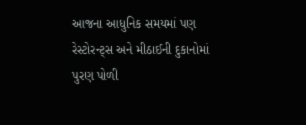આજના આધુનિક સમયમાં પણ રેસ્ટોરન્ટ્સ અને મીઠાઈની દુકાનોમાં પુરણ પોળી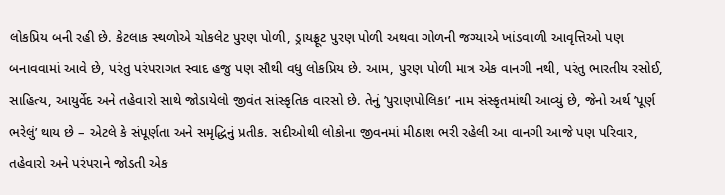લોકપ્રિય બની રહી છે. કેટલાક સ્થળોએ ચોકલેટ પુરણ પોળી, ડ્રાયફ્રૂટ પુરણ પોળી અથવા ગોળની જગ્યાએ ખાંડવાળી આવૃત્તિઓ પણ બનાવવામાં આવે છે, પરંતુ પરંપરાગત સ્વાદ હજુ પણ સૌથી વધુ લોકપ્રિય છે. આમ, પુરણ પોળી માત્ર એક વાનગી નથી, પરંતુ ભારતીય રસોઈ, સાહિત્ય, આયુર્વેદ અને તહેવારો સાથે જોડાયેલો જીવંત સાંસ્કૃતિક વારસો છે. તેનું ’પુરાણપોલિકા’ નામ સંસ્કૃતમાંથી આવ્યું છે, જેનો અર્થ ’પૂર્ણ ભરેલું’ થાય છે – એટલે કે સંપૂર્ણતા અને સમૃદ્ધિનું પ્રતીક. સદીઓથી લોકોના જીવનમાં મીઠાશ ભરી રહેલી આ વાનગી આજે પણ પરિવાર, તહેવારો અને પરંપરાને જોડતી એક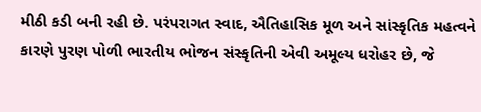મીઠી કડી બની રહી છે. પરંપરાગત સ્વાદ, ઐતિહાસિક મૂળ અને સાંસ્કૃતિક મહત્વને કારણે પુરણ પોળી ભારતીય ભોજન સંસ્કૃતિની એવી અમૂલ્ય ધરોહર છે, જે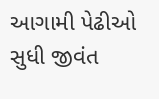આગામી પેઢીઓ સુધી જીવંત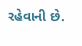રહેવાની છે.